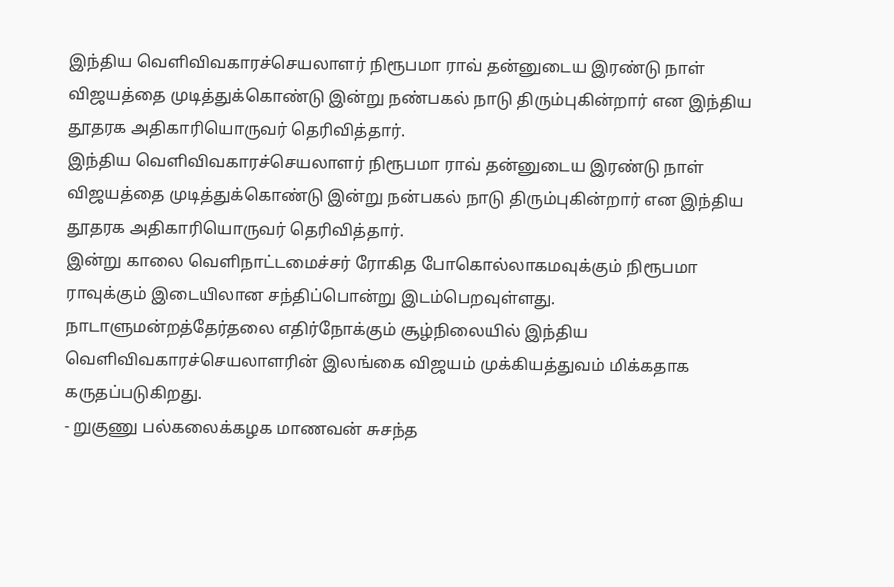இந்திய வெளிவிவகாரச்செயலாளர் நிரூபமா ராவ் தன்னுடைய இரண்டு நாள் விஜயத்தை முடித்துக்கொண்டு இன்று நண்பகல் நாடு திரும்புகின்றார் என இந்திய தூதரக அதிகாரியொருவர் தெரிவித்தார்.
இந்திய வெளிவிவகாரச்செயலாளர் நிரூபமா ராவ் தன்னுடைய இரண்டு நாள் விஜயத்தை முடித்துக்கொண்டு இன்று நன்பகல் நாடு திரும்புகின்றார் என இந்திய தூதரக அதிகாரியொருவர் தெரிவித்தார்.
இன்று காலை வெளிநாட்டமைச்சர் ரோகித போகொல்லாகமவுக்கும் நிரூபமா ராவுக்கும் இடையிலான சந்திப்பொன்று இடம்பெறவுள்ளது.
நாடாளுமன்றத்தேர்தலை எதிர்நோக்கும் சூழ்நிலையில் இந்திய வெளிவிவகாரச்செயலாளரின் இலங்கை விஜயம் முக்கியத்துவம் மிக்கதாக கருதப்படுகிறது.
- றுகுணு பல்கலைக்கழக மாணவன் சுசந்த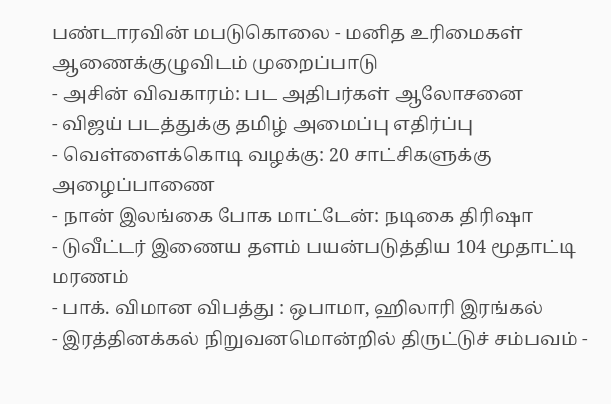பண்டாரவின் மபடுகொலை - மனித உரிமைகள் ஆணைக்குழுவிடம் முறைப்பாடு
- அசின் விவகாரம்: பட அதிபர்கள் ஆலோசனை
- விஜய் படத்துக்கு தமிழ் அமைப்பு எதிர்ப்பு
- வெள்ளைக்கொடி வழக்கு: 20 சாட்சிகளுக்கு அழைப்பாணை
- நான் இலங்கை போக மாட்டேன்: நடிகை திரிஷா
- டுவீட்டர் இணைய தளம் பயன்படுத்திய 104 மூதாட்டி மரணம்
- பாக். விமான விபத்து : ஒபாமா, ஹிலாரி இரங்கல்
- இரத்தினக்கல் நிறுவனமொன்றில் திருட்டுச் சம்பவம் -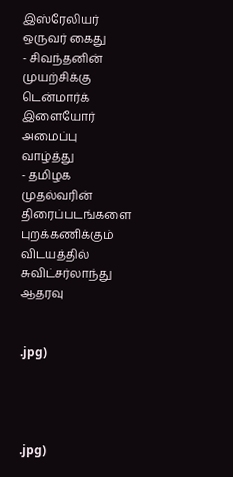இஸ்ரேலியர் ஒருவர் கைது
- சிவந்தனின் முயற்சிக்கு டென்மார்க் இளையோர் அமைப்பு வாழ்த்து
- தமிழக முதல்வரின் திரைப்படங்களை புறக்கணிக்கும் விடயத்தில் சுவிட்சர்லாந்து ஆதரவு


.jpg)




.jpg)